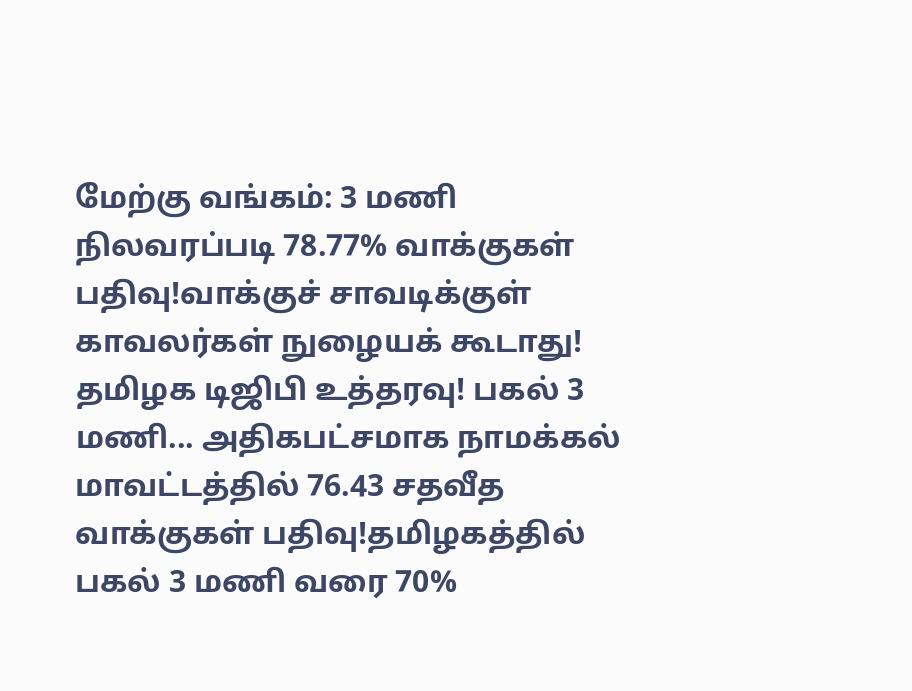மேற்கு வங்கம்: 3 மணி நிலவரப்படி 78.77% வாக்குகள் பதிவு!வாக்குச் சாவடிக்குள் காவலர்கள் நுழையக் கூடாது! தமிழக டிஜிபி உத்தரவு! பகல் 3 மணி... அதிகபட்சமாக நாமக்கல் மாவட்டத்தில் 76.43 சதவீத வாக்குகள் பதிவு!தமிழகத்தில் பகல் 3 மணி வரை 70%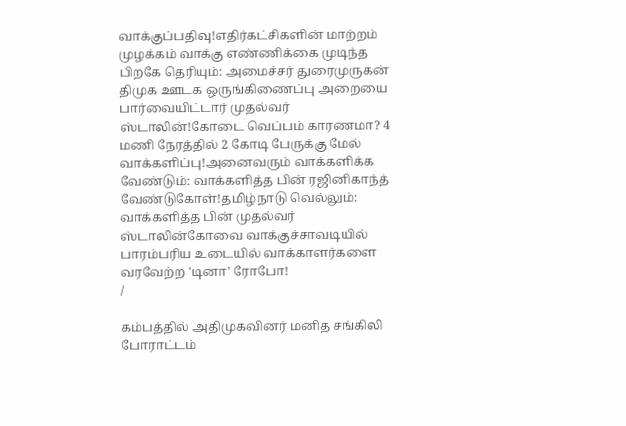வாக்குப்பதிவு!எதிர்கட்சிகளின் மாற்றம் முழக்கம் வாக்கு எண்ணிக்கை முடிந்த பிறகே தெரியும்: அமைச்சர் துரைமுருகன் திமுக ஊடக ஒருங்கிணைப்பு அறையை பார்வையிட்டார் முதல்வர் ஸ்டாலின்!கோடை வெப்பம் காரணமா? 4 மணி நேரத்தில் 2 கோடி பேருக்கு மேல் வாக்களிப்பு!அனைவரும் வாக்களிக்க வேண்டும்: வாக்களித்த பின் ரஜினிகாந்த் வேண்டுகோள்!தமிழ்நாடு வெல்லும்: வாக்களித்த பின் முதல்வர் ஸ்டாலின்கோவை வாக்குச்சாவடியில் பாரம்பரிய உடையில் வாக்காளர்களை வரவேற்ற 'டினா' ரோபோ!
/

கம்பத்தில் அதிமுகவினர் மனித சங்கிலி போராட்டம்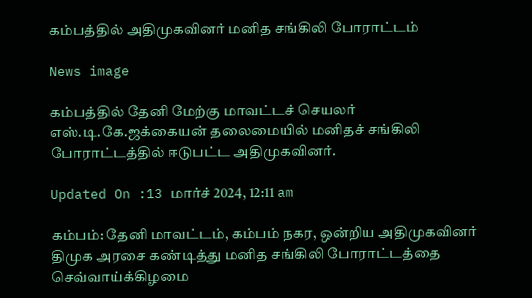கம்பத்தில் அதிமுகவினர் மனித சங்கிலி போராட்டம்

News image

கம்பத்தில் தேனி மேற்கு மாவட்டச் செயலர் எஸ்.டி.கே.ஜக்கையன் தலைமையில் மனிதச் சங்கிலி போராட்டத்தில் ஈடுபட்ட அதிமுகவினர்.

Updated On :13 மார்ச் 2024, 12:11 am

கம்பம்: தேனி மாவட்டம், கம்பம் நகர, ஒன்றிய அதிமுகவினர் திமுக அரசை கண்டித்து மனித சங்கிலி போராட்டத்தை செவ்வாய்க்கிழமை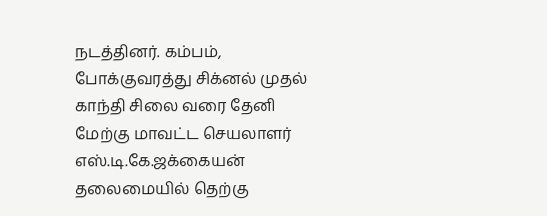நடத்தினர். கம்பம், போக்குவரத்து சிக்னல் முதல் காந்தி சிலை வரை தேனி மேற்கு மாவட்ட செயலாளர் எஸ்.டி.கே.ஜக்கையன் தலைமையில் தெற்கு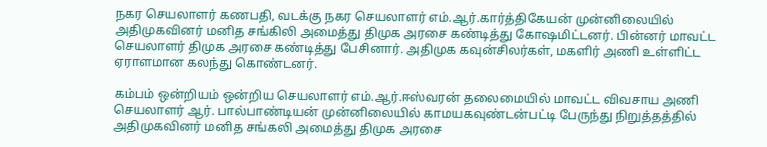நகர செயலாளர் கணபதி, வடக்கு நகர செயலாளர் எம்.ஆர்.கார்த்திகேயன் முன்னிலையில் அதிமுகவினர் மனித சங்கிலி அமைத்து திமுக அரசை கண்டித்து கோஷமிட்டனர். பின்னர் மாவட்ட செயலாளர் திமுக அரசை கண்டித்து பேசினார். அதிமுக கவுன்சிலர்கள், மகளிர் அணி உள்ளிட்ட ஏராளமான கலந்து கொண்டனர்.

கம்பம் ஒன்றியம் ஒன்றிய செயலாளர் எம்.ஆர்.ஈஸ்வரன் தலைமையில் மாவட்ட விவசாய அணி செயலாளர் ஆர். பால்பாண்டியன் முன்னிலையில் காமயகவுண்டன்பட்டி பேருந்து நிறுத்தத்தில் அதிமுகவினர் மனித சங்கலி அமைத்து திமுக அரசை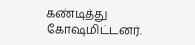கண்டித்து கோஷமிட்டனர்.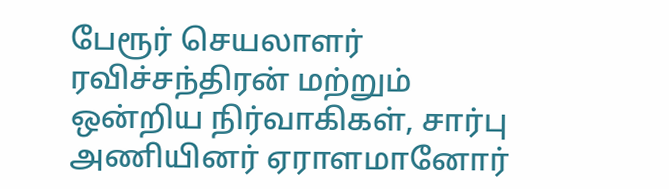பேரூர் செயலாளர் ரவிச்சந்திரன் மற்றும் ஒன்றிய நிர்வாகிகள், சார்பு அணியினர் ஏராளமானோர்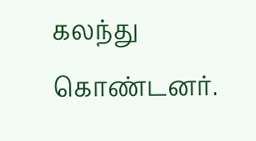கலந்து கொண்டனர்.